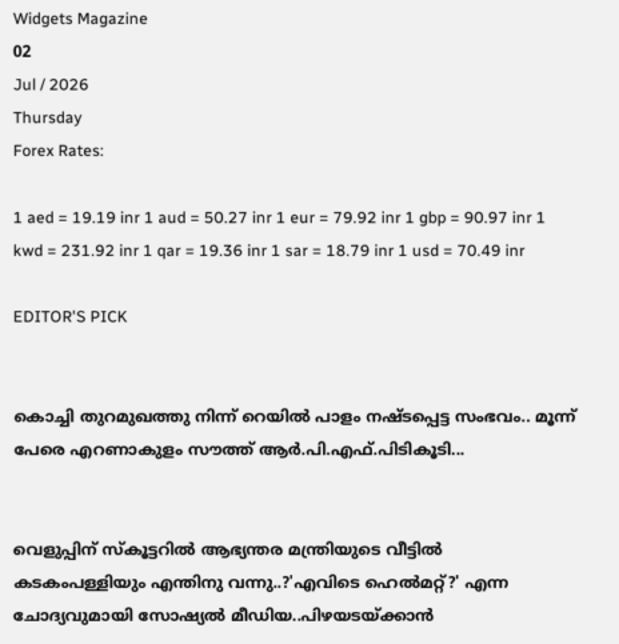Widgets Magazine
02
Jul / 2026
Thursday
Forex Rates:

1 aed = 19.19 inr 1 aud = 50.27 inr 1 eur = 79.92 inr 1 gbp = 90.97 inr 1 kwd = 231.92 inr 1 qar = 19.36 inr 1 sar = 18.79 inr 1 usd = 70.49 inr

EDITOR'S PICK


കൊച്ചി തുറമുഖത്തു നിന്ന് റെയിൽ പാളം നഷ്ടപ്പെട്ട സംഭവം.. മൂന്ന് പേരെ എറണാകുളം സൗത്ത് ആർ.പി.എഫ്.പിടികൂടി...


വെളുപ്പിന് സ്കൂട്ടറിൽ ആഭ്യന്തര മന്ത്രിയുടെ വീട്ടിൽ കടകംപള്ളിയും എന്തിനു വന്നു..?'എവിടെ ഹെൽമറ്റ്?' എന്ന ചോദ്യവുമായി സോഷ്യൽ മീഡിയ..പിഴയടയ്ക്കാൻ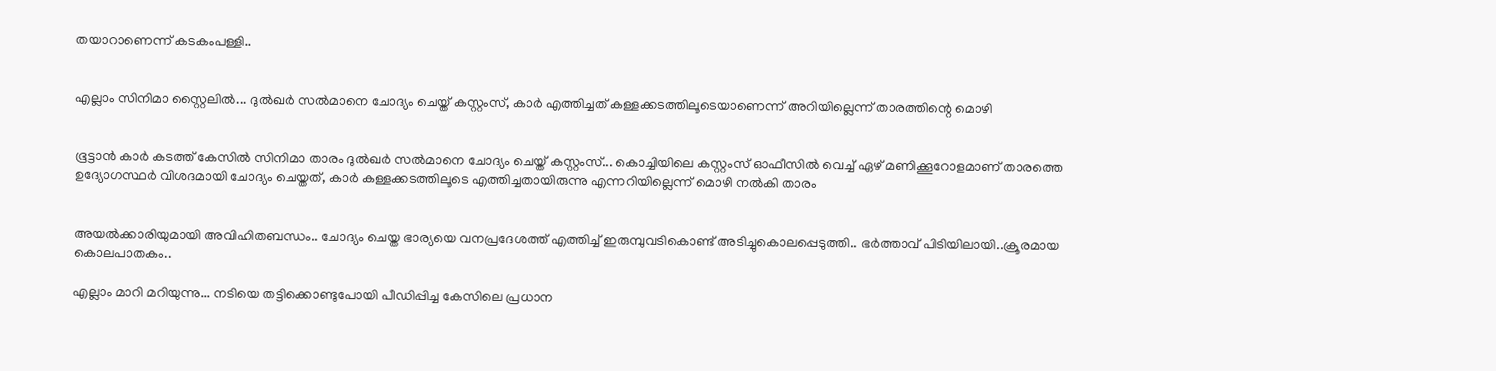തയാറാണെന്ന് കടകംപള്ളി..


എല്ലാം സിനിമാ സ്റ്റൈലിൽ... ദുൽഖർ സൽമാനെ ചോദ്യം ചെയ്ത് കസ്റ്റംസ്, കാർ എത്തിച്ചത് കള്ളക്കടത്തിലൂടെയാണെന്ന് അറിയില്ലെന്ന് താരത്തിന്റെ മൊഴി


ഭൂട്ടാന്‍ കാര്‍ കടത്ത് കേസില്‍ സിനിമാ താരം ദുല്‍ഖര്‍ സല്‍മാനെ ചോദ്യം ചെയ്ത് കസ്റ്റംസ്... കൊച്ചിയിലെ കസ്റ്റംസ് ഓഫീസില്‍ വെച്ച് ഏഴ് മണിക്കൂറോളമാണ് താരത്തെ ഉദ്യോഗസ്ഥര്‍ വിശദമായി ചോദ്യം ചെയ്തത്, കാർ കള്ളക്കടത്തിലൂടെ എത്തിച്ചതായിരുന്നു എന്നറിയില്ലെന്ന് മൊഴി നൽകി താരം


അയൽക്കാരിയുമായി അവിഹിതബന്ധം.. ചോദ്യം ചെയ്ത ഭാര്യയെ വനപ്രദേശത്ത് എത്തിച്ച് ഇരുമ്പുവടികൊണ്ട് അടിച്ചുകൊലപ്പെടുത്തി.. ഭർത്താവ് പിടിയിലായി..ക്രൂരമായ കൊലപാതകം..

എല്ലാം മാറി മറിയുന്നു... നടിയെ തട്ടിക്കൊണ്ടുപോയി പീഡിപ്പിച്ച കേസിലെ പ്രധാന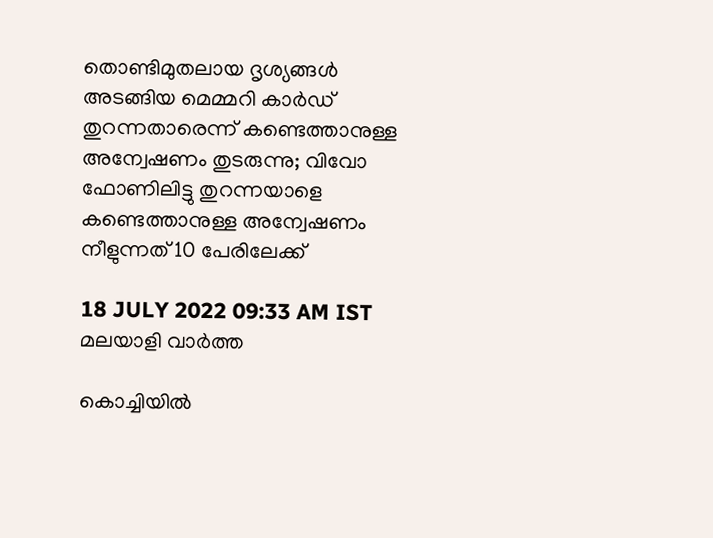തൊണ്ടിമുതലായ ദൃശ്യങ്ങള്‍ അടങ്ങിയ മെമ്മറി കാര്‍ഡ് തുറന്നതാരെന്ന് കണ്ടെത്താനുള്ള അന്വേഷണം തുടരുന്നു; വിവോ ഫോണിലിട്ടു തുറന്നയാളെ കണ്ടെത്താനുള്ള അന്വേഷണം നീളുന്നത് 10 പേരിലേക്ക്

18 JULY 2022 09:33 AM IST
മലയാളി വാര്‍ത്ത

കൊച്ചിയില്‍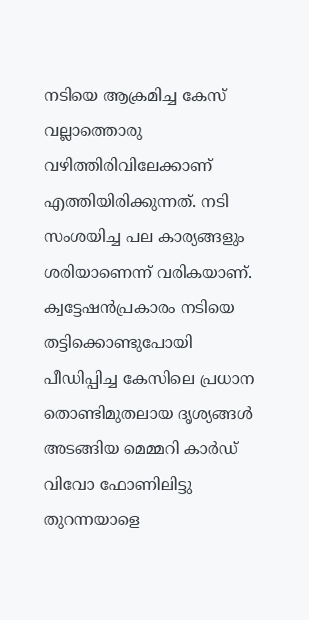നടിയെ ആക്രമിച്ച കേസ് വല്ലാത്തൊരു വഴിത്തിരിവിലേക്കാണ് എത്തിയിരിക്കുന്നത്. നടി സംശയിച്ച പല കാര്യങ്ങളും ശരിയാണെന്ന് വരികയാണ്. ക്വട്ടേഷന്‍പ്രകാരം നടിയെ തട്ടിക്കൊണ്ടുപോയി പീഡിപ്പിച്ച കേസിലെ പ്രധാന തൊണ്ടിമുതലായ ദൃശ്യങ്ങള്‍ അടങ്ങിയ മെമ്മറി കാര്‍ഡ് വിവോ ഫോണിലിട്ടു തുറന്നയാളെ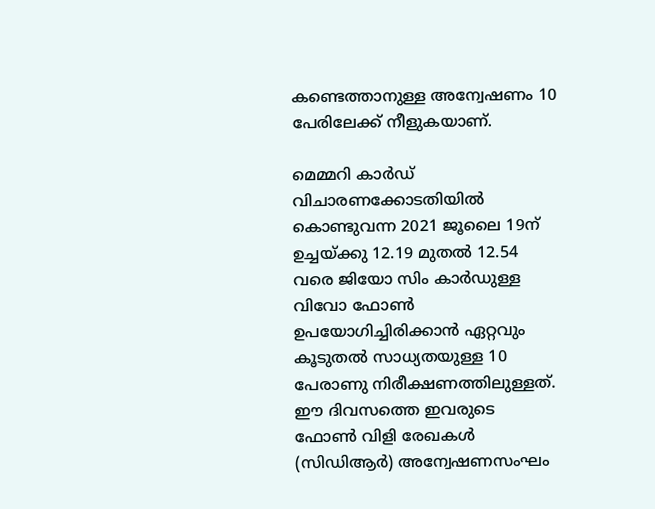കണ്ടെത്താനുള്ള അന്വേഷണം 10 പേരിലേക്ക് നീളുകയാണ്.

മെമ്മറി കാര്‍ഡ് വിചാരണക്കോടതിയില്‍ കൊണ്ടുവന്ന 2021 ജൂലൈ 19ന് ഉച്ചയ്ക്കു 12.19 മുതല്‍ 12.54 വരെ ജിയോ സിം കാര്‍ഡുള്ള വിവോ ഫോണ്‍ ഉപയോഗിച്ചിരിക്കാന്‍ ഏറ്റവും കൂടുതല്‍ സാധ്യതയുള്ള 10 പേരാണു നിരീക്ഷണത്തിലുള്ളത്. ഈ ദിവസത്തെ ഇവരുടെ ഫോണ്‍ വിളി രേഖകള്‍ (സിഡിആര്‍) അന്വേഷണസംഘം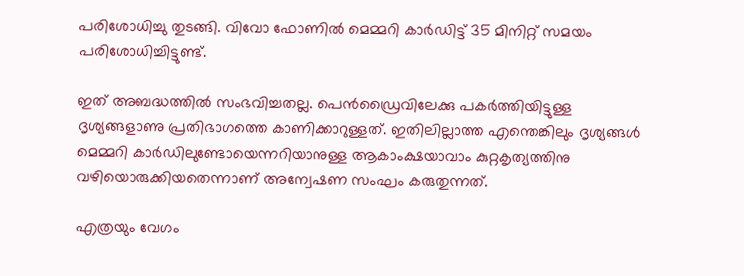പരിശോധിച്ചു തുടങ്ങി. വിവോ ഫോണില്‍ മെമ്മറി കാര്‍ഡിട്ട് 35 മിനിറ്റ് സമയം പരിശോധിച്ചിട്ടുണ്ട്.

ഇത് അബദ്ധത്തില്‍ സംഭവിച്ചതല്ല. പെന്‍ഡ്രൈവിലേക്കു പകര്‍ത്തിയിട്ടുള്ള ദൃശ്യങ്ങളാണു പ്രതിഭാഗത്തെ കാണിക്കാറുള്ളത്. ഇതിലില്ലാത്ത എന്തെങ്കിലും ദൃശ്യങ്ങള്‍ മെമ്മറി കാര്‍ഡിലുണ്ടോയെന്നറിയാനുള്ള ആകാംക്ഷയാവാം കുറ്റകൃത്യത്തിനു വഴിയൊരുക്കിയതെന്നാണ് അന്വേഷണ സംഘം കരുതുന്നത്.

എത്രയും വേഗം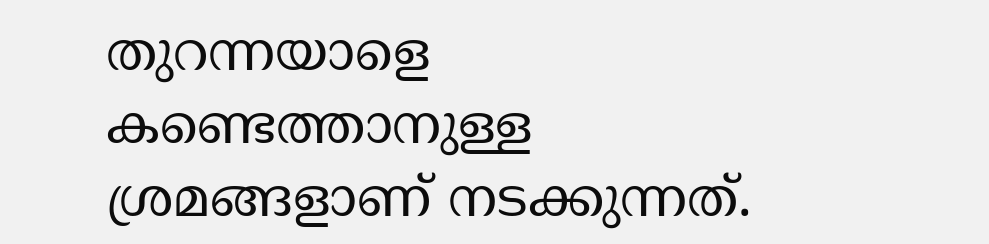തുറന്നയാളെ കണ്ടെത്താനുള്ള ശ്രമങ്ങളാണ് നടക്കുന്നത്.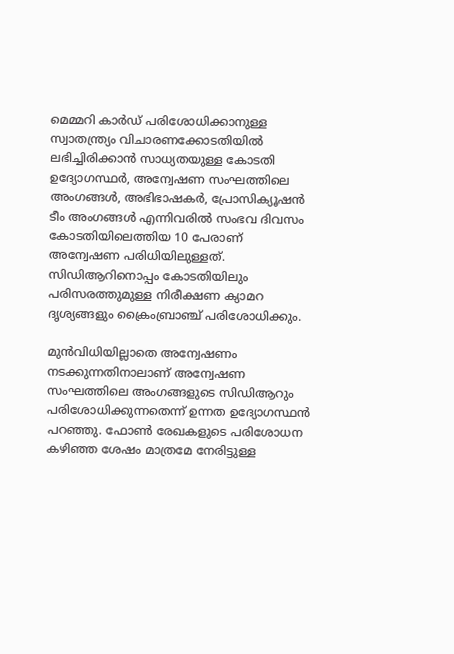മെമ്മറി കാര്‍ഡ് പരിശോധിക്കാനുള്ള സ്വാതന്ത്ര്യം വിചാരണക്കോടതിയില്‍ ലഭിച്ചിരിക്കാന്‍ സാധ്യതയുള്ള കോടതി ഉദ്യോഗസ്ഥര്‍, അന്വേഷണ സംഘത്തിലെ അംഗങ്ങള്‍, അഭിഭാഷകര്‍, പ്രോസിക്യൂഷന്‍ ടീം അംഗങ്ങള്‍ എന്നിവരില്‍ സംഭവ ദിവസം കോടതിയിലെത്തിയ 10 പേരാണ് അന്വേഷണ പരിധിയിലുള്ളത്. സിഡിആറിനൊപ്പം കോടതിയിലും പരിസരത്തുമുള്ള നിരീക്ഷണ ക്യാമറ ദൃശ്യങ്ങളും ക്രൈംബ്രാഞ്ച് പരിശോധിക്കും.

മുന്‍വിധിയില്ലാതെ അന്വേഷണം നടക്കുന്നതിനാലാണ് അന്വേഷണ സംഘത്തിലെ അംഗങ്ങളുടെ സിഡിആറും പരിശോധിക്കുന്നതെന്ന് ഉന്നത ഉദ്യോഗസ്ഥന്‍ പറഞ്ഞു. ഫോണ്‍ രേഖകളുടെ പരിശോധന കഴിഞ്ഞ ശേഷം മാത്രമേ നേരിട്ടുള്ള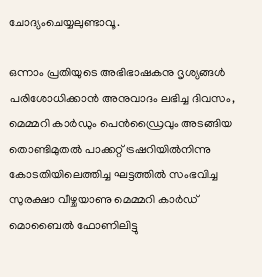ചോദ്യംചെയ്യലുണ്ടാവൂ.

ഒന്നാം പ്രതിയുടെ അഭിഭാഷകനു ദൃശ്യങ്ങള്‍ പരിശോധിക്കാന്‍ അനുവാദം ലഭിച്ച ദിവസം, മെമ്മറി കാര്‍ഡും പെന്‍ഡ്രൈവും അടങ്ങിയ തൊണ്ടിമുതല്‍ പാക്കറ്റ് ട്രഷറിയില്‍നിന്നു കോടതിയിലെത്തിച്ച ഘട്ടത്തില്‍ സംഭവിച്ച സുരക്ഷാ വീഴ്ചയാണു മെമ്മറി കാര്‍ഡ് മൊബൈല്‍ ഫോണിലിട്ടു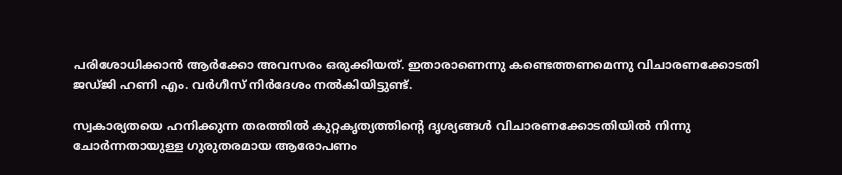പരിശോധിക്കാന്‍ ആര്‍ക്കോ അവസരം ഒരുക്കിയത്. ഇതാരാണെന്നു കണ്ടെത്തണമെന്നു വിചാരണക്കോടതി ജഡ്ജി ഹണി എം. വര്‍ഗീസ് നിര്‍ദേശം നല്‍കിയിട്ടുണ്ട്.

സ്വകാര്യതയെ ഹനിക്കുന്ന തരത്തില്‍ കുറ്റകൃത്യത്തിന്റെ ദൃശ്യങ്ങള്‍ വിചാരണക്കോടതിയില്‍ നിന്നു ചോര്‍ന്നതായുള്ള ഗുരുതരമായ ആരോപണം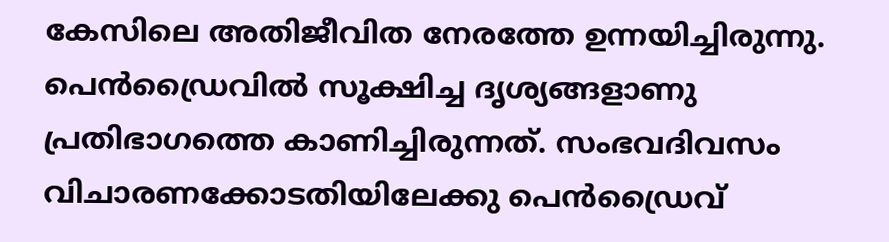കേസിലെ അതിജീവിത നേരത്തേ ഉന്നയിച്ചിരുന്നു. പെന്‍ഡ്രൈവില്‍ സൂക്ഷിച്ച ദൃശ്യങ്ങളാണു പ്രതിഭാഗത്തെ കാണിച്ചിരുന്നത്. സംഭവദിവസം വിചാരണക്കോടതിയിലേക്കു പെന്‍ഡ്രൈവ്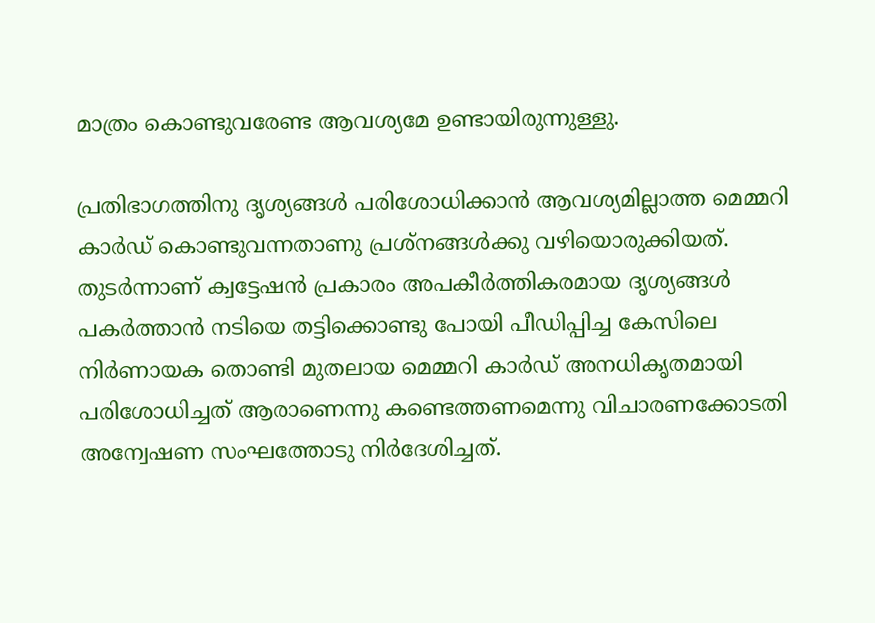മാത്രം കൊണ്ടുവരേണ്ട ആവശ്യമേ ഉണ്ടായിരുന്നുള്ളു.

പ്രതിഭാഗത്തിനു ദൃശ്യങ്ങള്‍ പരിശോധിക്കാന്‍ ആവശ്യമില്ലാത്ത മെമ്മറി കാര്‍ഡ് കൊണ്ടുവന്നതാണു പ്രശ്‌നങ്ങള്‍ക്കു വഴിയൊരുക്കിയത്. തുടര്‍ന്നാണ് ക്വട്ടേഷന്‍ പ്രകാരം അപകീര്‍ത്തികരമായ ദൃശ്യങ്ങള്‍ പകര്‍ത്താന്‍ നടിയെ തട്ടിക്കൊണ്ടു പോയി പീഡിപ്പിച്ച കേസിലെ നിര്‍ണായക തൊണ്ടി മുതലായ മെമ്മറി കാര്‍ഡ് അനധികൃതമായി പരിശോധിച്ചത് ആരാണെന്നു കണ്ടെത്തണമെന്നു വിചാരണക്കോടതി അന്വേഷണ സംഘത്തോടു നിര്‍ദേശിച്ചത്.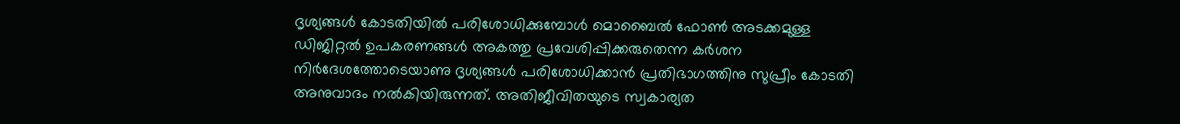ദൃശ്യങ്ങള്‍ കോടതിയില്‍ പരിശോധിക്കുമ്പോള്‍ മൊബൈല്‍ ഫോണ്‍ അടക്കമുള്ള ഡിജിറ്റല്‍ ഉപകരണങ്ങള്‍ അകത്തു പ്രവേശിപ്പിക്കരുതെന്ന കര്‍ശന നിര്‍ദേശത്തോടെയാണു ദൃശ്യങ്ങള്‍ പരിശോധിക്കാന്‍ പ്രതിഭാഗത്തിനു സുപ്രീം കോടതി അനുവാദം നല്‍കിയിരുന്നത്. അതിജീവിതയുടെ സ്വകാര്യത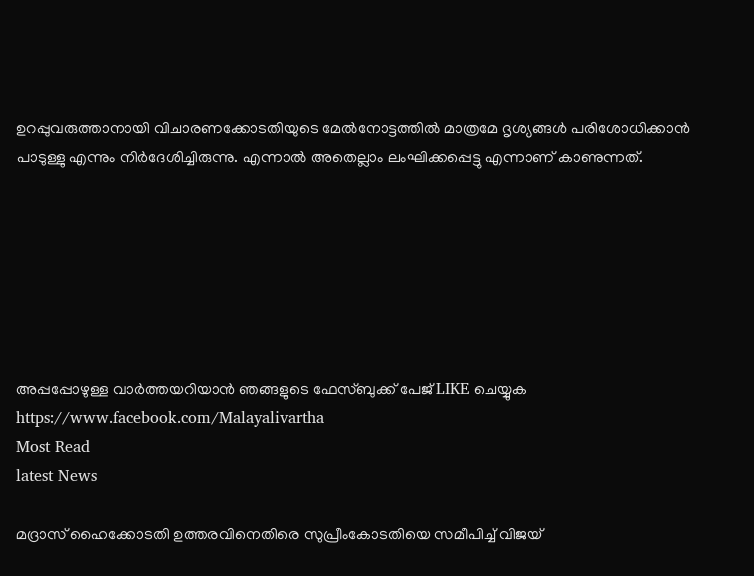ഉറപ്പുവരുത്താനായി വിചാരണക്കോടതിയുടെ മേല്‍നോട്ടത്തില്‍ മാത്രമേ ദൃശ്യങ്ങള്‍ പരിശോധിക്കാന്‍ പാടുള്ളു എന്നും നിര്‍ദേശിച്ചിരുന്നു. എന്നാല്‍ അതെല്ലാം ലംഘിക്കപ്പെട്ടു എന്നാണ് കാണുന്നത്.







അപ്പപ്പോഴുള്ള വാര്‍ത്തയറിയാന്‍ ഞങ്ങളുടെ ഫേസ്‌ബുക്ക്‌ പേജ് LIKE ചെയ്യുക
https://www.facebook.com/Malayalivartha
Most Read
latest News

മദ്രാസ് ഹൈക്കോടതി ഉത്തരവിനെതിരെ സുപ്രീംകോടതിയെ സമീപിച്ച് വിജയ്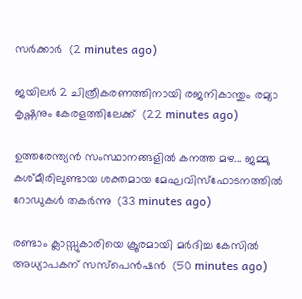സര്‍ക്കാര്‍  (2 minutes ago)

ജയിലര്‍ 2 ചിത്രീകരണത്തിനായി രജനികാന്തും രമ്യാ കൃഷ്ണനും കേരളത്തിലേക്ക്  (22 minutes ago)

ഉത്തരേന്ത്യൻ സംസ്ഥാനങ്ങളിൽ കനത്ത മഴ... ജമ്മു കശ്മീരിലുണ്ടായ ശക്തമായ മേഘവിസ്ഫോടനത്തിൽ റോഡുകൾ തകർന്നു  (33 minutes ago)

രണ്ടാം ക്ലാസ്സുകാരിയെ ക്രൂരമായി മര്‍ദിച്ച കേസില്‍ അധ്യാപകന് സസ്‌പെന്‍ഷന്‍  (50 minutes ago)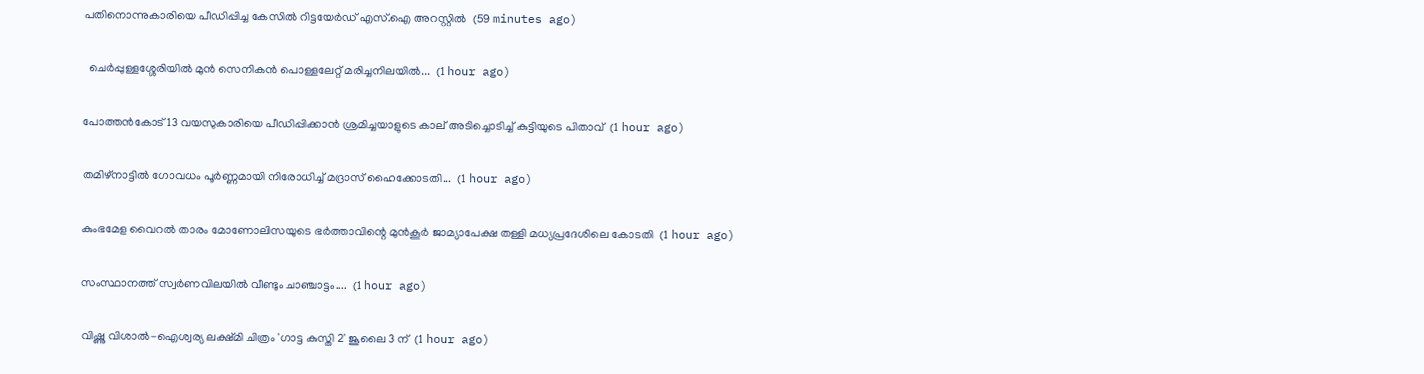പതിനൊന്നുകാരിയെ പീഡിപ്പിച്ച കേസില്‍ റിട്ടയേര്‍ഡ് എസ്.ഐ അറസ്റ്റില്‍  (59 minutes ago)

  ചെർപ്പുള്ളശ്ശേരിയിൽ മുൻ സെനികൻ പൊള്ളലേറ്റ് മരിച്ചനിലയിൽ...  (1 hour ago)

പോത്തന്‍കോട് 13 വയസുകാരിയെ പീഡിപ്പിക്കാന്‍ ശ്രമിച്ചയാളുടെ കാല് അടിച്ചൊടിച്ച് കുട്ടിയുടെ പിതാവ്  (1 hour ago)

തമിഴ്‌നാട്ടില്‍ ഗോവധം പൂര്‍ണ്ണമായി നിരോധിച്ച് മദ്രാസ് ഹൈക്കോടതി...  (1 hour ago)

കുംഭമേള വൈറല്‍ താരം മോണോലിസയുടെ ഭര്‍ത്താവിന്റെ മുന്‍കൂര്‍ ജാമ്യാപേക്ഷ തള്ളി മധ്യപ്രദേശിലെ കോടതി  (1 hour ago)

സംസ്ഥാനത്ത് സ്വർണവിലയിൽ വീണ്ടും ചാഞ്ചാട്ടം....  (1 hour ago)

വിഷ്ണു വിശാല്‍-ഐശ്വര്യ ലക്ഷ്മി ചിത്രം 'ഗാട്ട കുസ്തി 2' ജൂലൈ 3 ന്  (1 hour ago)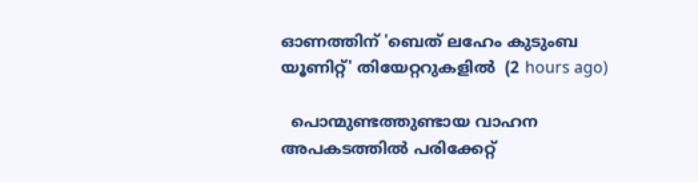ഓണത്തിന് 'ബെത് ലഹേം കുടുംബ യൂണിറ്റ്' തിയേറ്ററുകളില്‍  (2 hours ago)

  പൊന്മുണ്ടത്തുണ്ടായ വാഹന അപകടത്തിൽ പരിക്കേറ്റ്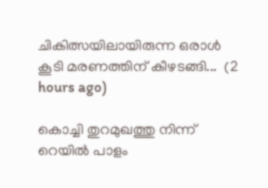ചികിത്സയിലായിരുന്ന ഒരാൾ കൂടി മരണത്തിന് കീഴടങ്ങി...  (2 hours ago)

കൊച്ചി തുറമുഖത്തു നിന്ന് റെയിൽ പാളം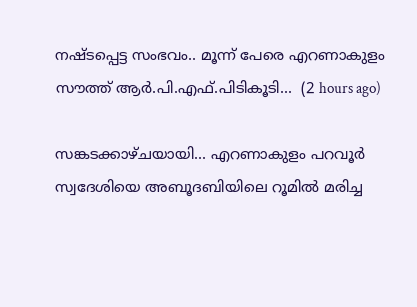നഷ്ടപ്പെട്ട സംഭവം.. മൂന്ന് പേരെ എറണാകുളം സൗത്ത് ആർ.പി.എഫ്.പിടികൂടി...  (2 hours ago)

സങ്കടക്കാഴ്ചയായി... എറണാകുളം പറവൂർ സ്വദേശിയെ അബൂദബിയിലെ റൂമിൽ മരിച്ച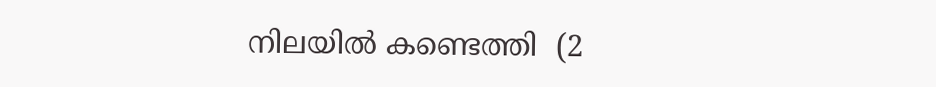നിലയിൽ കണ്ടെത്തി  (2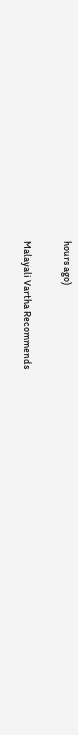hours ago)

Malayali Vartha Recommends